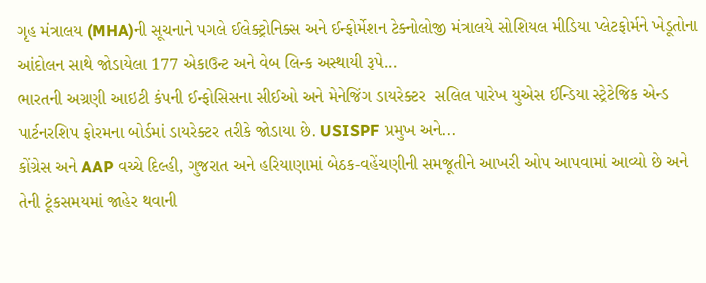ગૃહ મંત્રાલય (MHA)ની સૂચનાને પગલે ઈલેક્ટ્રોનિક્સ અને ઈન્ફોર્મેશન ટેક્નોલોજી મંત્રાલયે સોશિયલ મીડિયા પ્લેટફોર્મને ખેડૂતોના આંદોલન સાથે જોડાયેલા 177 એકાઉન્ટ અને વેબ લિન્ક અસ્થાયી રૂપે...
ભારતની અગ્રણી આઇટી કંપની ઈન્ફોસિસના સીઈઓ અને મેનેજિંગ ડાયરેક્ટર  સલિલ પારેખ યુએસ ઈન્ડિયા સ્ટ્રેટેજિક એન્ડ પાર્ટનરશિપ ફોરમના બોર્ડમાં ડાયરેક્ટર તરીકે જોડાયા છે. USISPF પ્રમુખ અને...
કોંગ્રેસ અને AAP વચ્ચે દિલ્હી, ગુજરાત અને હરિયાણામાં બેઠક-વહેંચણીની સમજૂતીને આખરી ઓપ આપવામાં આવ્યો છે અને તેની ટૂંકસમયમાં જાહેર થવાની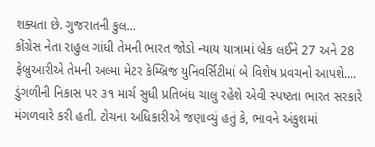શક્યતા છે. ગુજરાતની કુલ...
કોંગ્રેસ નેતા રાહુલ ગાંધી તેમની ભારત જોડો ન્યાય યાત્રામાં બ્રેક લઈને 27 અને 28 ફેબ્રુઆરીએ તેમની અલ્મા મેટર કેમ્બ્રિજ યુનિવર્સિટીમાં બે વિશેષ પ્રવચનો આપશે....
ડુંગળીની નિકાસ પર ૩૧ માર્ચ સુધી પ્રતિબંધ ચાલુ રહેશે એવી સ્પષ્ટતા ભારત સરકારે મંગળવારે કરી હતી. ટોચના અધિકારીએ જણાવ્યું હતું કે, ભાવને અંકુશમાં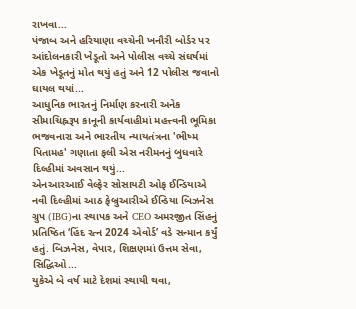રાખવા...
પંજાબ અને હરિયાણા વચ્ચેની ખનૌરી બોર્ડર પર આંદોલનકારી ખેડૂતો અને પોલીસ વચ્ચે સંઘર્ષમાં એક ખેડૂતનું મોત થયું હતું અને 12 પોલીસ જવાનો ઘાયલ થયાં...
આધુનિક ભારતનું નિર્માણ કરનારી અનેક સીમાચિહ્નરૂપ કાનૂની કાર્યવાહીમાં મહત્ત્વની ભૂમિકા ભજવનારા અને ભારતીય ન્યાયતંત્રના 'ભીષ્મ પિતામહ' ગણાતા ફલી એસ નરીમનનું બુધવારે દિલ્હીમાં અવસાન થયું...
એનઆરઆઈ વેલ્ફેર સોસાયટી ઓફ ઈન્ડિયાએ નવી દિલ્હીમાં આઠ ફેબ્રુઆરીએ ઈન્ડિયા બિઝનેસ ગ્રુપ (IBG)ના સ્થાપક અને CEO અમરજીત સિંહનું પ્રતિષ્ઠિત ‘હિંદ રત્ન 2024 એવોર્ડ’ વડે સન્માન કર્યું હતું. બિઝનેસ, વેપાર, શિક્ષણમાં ઉત્તમ સેવા, સિદ્ધિઓ...
યુકેએ બે વર્ષ માટે દેશમાં સ્થાયી થવા,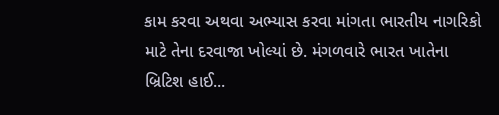કામ કરવા અથવા અભ્યાસ કરવા માંગતા ભારતીય નાગરિકો માટે તેના દરવાજા ખોલ્યાં છે. મંગળવારે ભારત ખાતેના બ્રિટિશ હાઈ...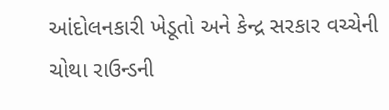આંદોલનકારી ખેડૂતો અને કેન્દ્ર સરકાર વચ્ચેની ચોથા રાઉન્ડની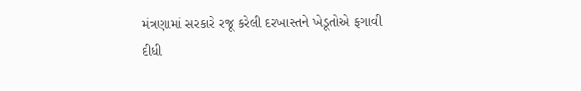મંત્રણામાં સરકારે રજૂ કરેલી દરખાસ્તને ખેડૂતોએ ફગાવી દીધી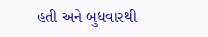હતી અને બુધવારથી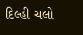દિલ્હી ચલો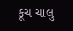કૂચ ચાલુ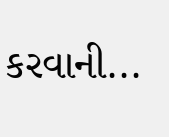કરવાની...